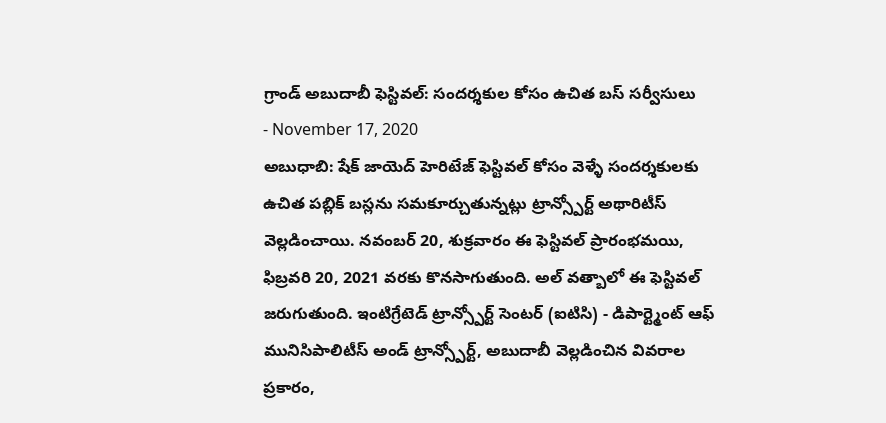గ్రాండ్ అబుదాబీ ఫెస్టివల్: సందర్శకుల కోసం ఉచిత బస్ సర్వీసులు
- November 17, 2020
అబుధాబి: షేక్ జాయెద్ హెరిటేజ్ ఫెస్టివల్ కోసం వెళ్ళే సందర్శకులకు ఉచిత పబ్లిక్ బస్లను సమకూర్చుతున్నట్లు ట్రాన్స్పోర్ట్ అథారిటీస్ వెల్లడించాయి. నవంబర్ 20, శుక్రవారం ఈ ఫెస్టివల్ ప్రారంభమయి, ఫిబ్రవరి 20, 2021 వరకు కొనసాగుతుంది. అల్ వత్బాలో ఈ ఫెస్టివల్ జరుగుతుంది. ఇంటిగ్రేటెడ్ ట్రాన్స్పోర్ట్ సెంటర్ (ఐటిసి) - డిపార్ట్మెంట్ ఆఫ్ మునిసిపాలిటీస్ అండ్ ట్రాన్స్పోర్ట్, అబుదాబీ వెల్లడించిన వివరాల ప్రకారం,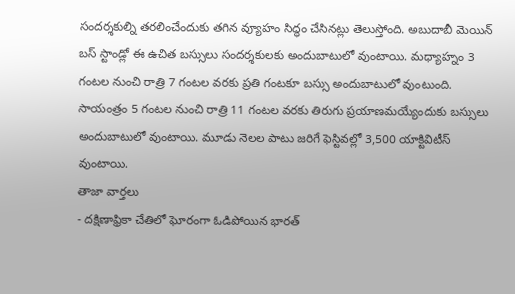సందర్శకుల్ని తరలించేందుకు తగిన వ్యూహం సిద్ధం చేసినట్లు తెలుస్తోంది. అబుదాబీ మెయిన్ బస్ స్టాండ్లో ఈ ఉచిత బస్సులు సందర్శకులకు అందుబాటులో వుంటాయి. మధ్యాహ్నం 3 గంటల నుంచి రాత్రి 7 గంటల వరకు ప్రతి గంటకూ బస్సు అందుబాటులో వుంటుంది. సాయంత్రం 5 గంటల నుంచి రాత్రి 11 గంటల వరకు తిరుగు ప్రయాణమయ్యేందుకు బస్సులు అందుబాటులో వుంటాయి. మూడు నెలల పాటు జరిగే ఫెస్టివల్లో 3,500 యాక్టివిటీస్ వుంటాయి.
తాజా వార్తలు
- దక్షిణాఫ్రికా చేతిలో ఘోరంగా ఓడిపోయిన భారత్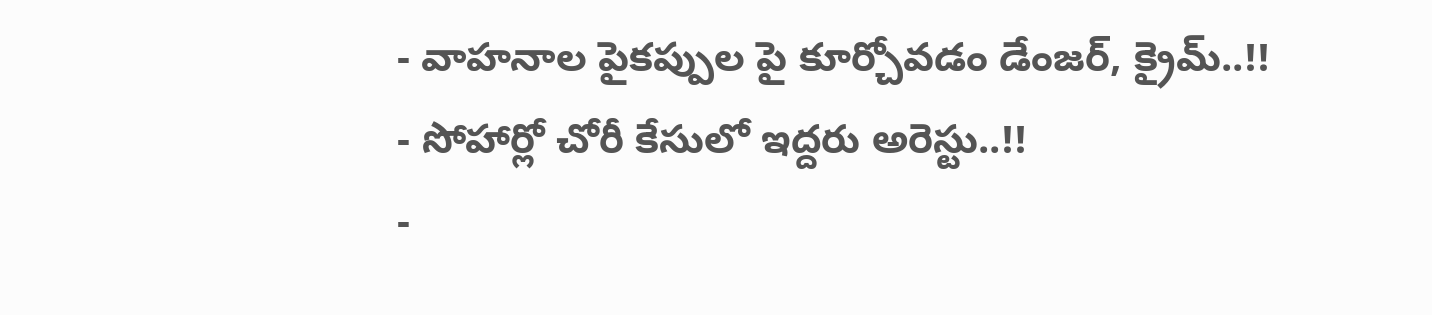- వాహనాల పైకప్పుల పై కూర్చోవడం డేంజర్, క్రైమ్..!!
- సోహార్లో చోరీ కేసులో ఇద్దరు అరెస్టు..!!
-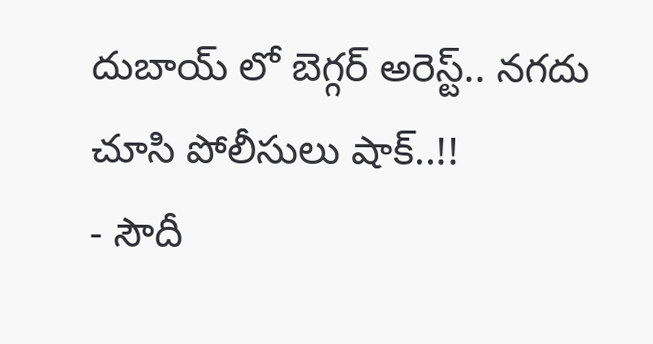దుబాయ్ లో బెగ్గర్ అరెస్ట్.. నగదు చూసి పోలీసులు షాక్..!!
- సౌదీ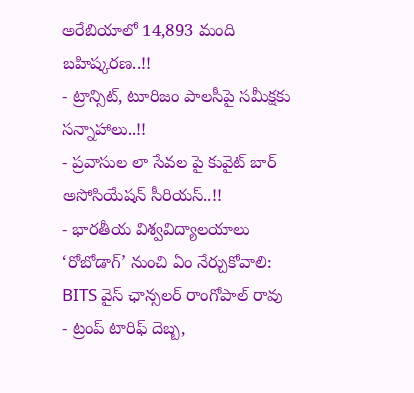అరేబియాలో 14,893 మంది బహిష్కరణ..!!
- ట్రాన్సిట్, టూరిజం పాలసీపై సమీక్షకు సన్నాహాలు..!!
- ప్రవాసుల లా సేవల పై కువైట్ బార్ అసోసియేషన్ సీరియస్..!!
- భారతీయ విశ్వవిద్యాలయాలు ‘రోబోడాగ్’ నుంచి ఏం నేర్చుకోవాలి: BITS వైస్ ఛాన్సలర్ రాంగోపాల్ రావు
- ట్రంప్ టారిఫ్ దెబ్బ,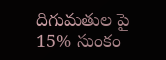దిగుమతుల పై 15% సుంకం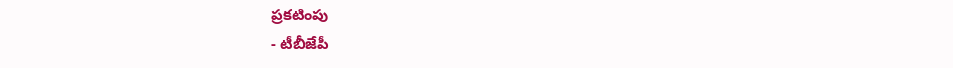ప్రకటింపు
- టీబీజేపీ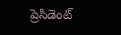ప్రెసిడెంట్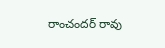రాంచందర్ రావు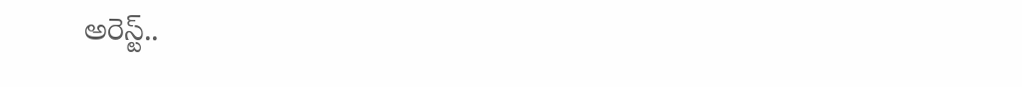అరెస్ట్..